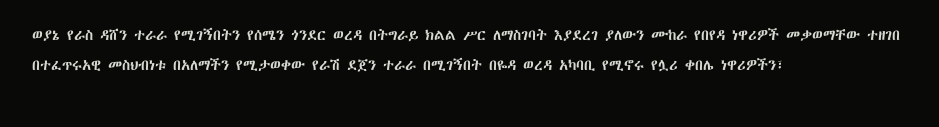ወያኔ የራስ ዳሸን ተራራ የሚገኝበትን የሰሜን ጎንደር ወረዳ በትግራይ ክልል ሥር ለማስገባት እያደረገ ያለውን ሙከራ የበየዳ ነዋሪዎች መቃወማቸው ተዘገበ
በተፈጥሩአዊ መስህብነቱ በአለማችን የሚታወቀው የራሽ ደጀን ተራራ በሚገኝበት በዬዳ ወረዳ አካባቢ የሚኖሩ የሏሪ ቀበሌ ነዋሪዎችን፣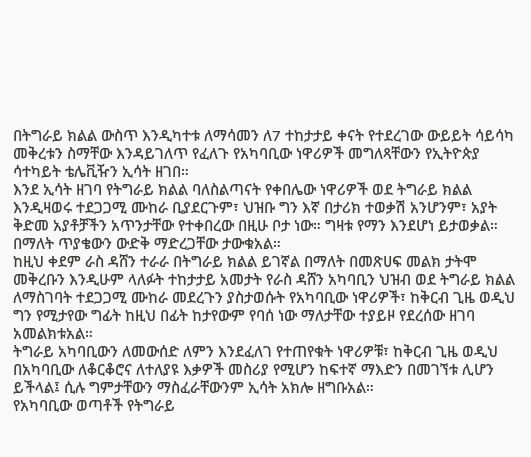በትግራይ ክልል ውስጥ እንዲካተቱ ለማሳመን ለ7 ተከታታይ ቀናት የተደረገው ውይይት ሳይሳካ መቅረቱን ስማቸው እንዳይገለጥ የፈለጉ የአካባቢው ነዋሪዎች መግለጻቸውን የኢትዮጵያ ሳተካይት ቴሌቪዥን ኢሳት ዘገበ።
እንደ ኢሳት ዘገባ የትግራይ ክልል ባለስልጣናት የቀበሌው ነዋሪዎች ወደ ትግራይ ክልል እንዲዛወሩ ተደጋጋሚ ሙከራ ቢያደርጉም፣ ህዝቡ ግን እኛ በታሪክ ተወቃሽ አንሆንም፣ አያት ቅድመ አያቶቻችን አጥንታቸው የተቀበረው በዚሁ ቦታ ነው። ግዛቱ የማን እንደሆነ ይታወቃል። በማለት ጥያቄውን ውድቅ ማድረጋቸው ታውቁአል።
ከዚህ ቀደም ራስ ዳሸን ተራራ በትግራይ ክልል ይገኛል በማለት በመጽሀፍ መልክ ታትሞ መቅረቡን እንዲሁም ላለፉት ተከታታይ አመታት የራስ ዳሸን አካባቢን ህዝብ ወደ ትግራይ ክልል ለማስገባት ተደጋጋሚ ሙከራ መደረጉን ያስታወሱት የአካባቢው ነዋሪዎች፣ ከቅርብ ጊዜ ወዲህ ግን የሚታየው ግፊት ከዚህ በፊት ከታየውም የባሰ ነው ማለታቸው ተያይዞ የደረሰው ዘገባ አመልክቱአል።
ትግራይ አካባቢውን ለመውሰድ ለምን እንደፈለገ የተጠየቁት ነዋሪዎቹ፣ ከቅርብ ጊዜ ወዲህ በአካባቢው ለቆርቆሮና ለተለያዩ እቃዎች መስሪያ የሚሆን ከፍተኛ ማእድን በመገኘቱ ሊሆን ይችላል፤ ሲሉ ግምታቸውን ማስፈራቸውንም ኢሳት አክሎ ዘግቡአል።
የአካባቢው ወጣቶች የትግራይ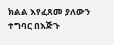ክልል እየፈጸመ ያለውን ተግባር በእጅጉ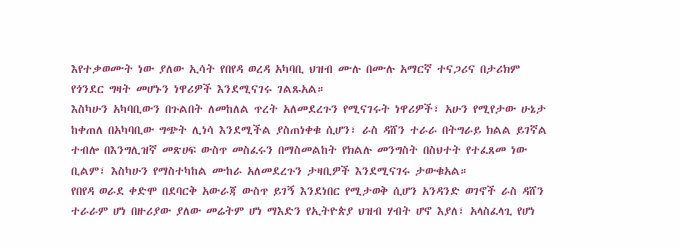እየተቃወሙት ነው ያለው ኢሳት የበየዳ ወረዳ አካባቢ ህዝብ ሙሉ በሙሉ አማርኛ ተናጋሪና በታሪክም የጎንደር ግዛት መሆኑን ነዋሪዎች እንደሚናገሩ ገልጹአል።
እስካሁን አካባቢውን በጉልበት ለመከለል ጥረት አለመደረጉን የሚናገሩት ነዋሪዎች፣ አሁን የሚየታው ሁኔታ ከቀጠለ በአካባቢው ግጭት ሊነሳ እንደሚችል ያስጠነቀቁ ሲሆን፣ ራስ ዳሸን ተራራ በትግራይ ክልል ይገኛል ተብሎ በእንግሊዝኛ መጽሀፍ ውስጥ መስፈሩን በማስመልከት የክልሉ መንግስት በስህተት የተፈጸመ ነው ቢልም፣ እስካሁን የማስተካከል ሙከራ አለመደረጉን ታዛቢዎች እንደሚናገሩ ታውቁአል።
የበየዳ ወራደ ቀድሞ በደባርቅ አውራጃ ውስጥ ይገኝ እንደነበር የሚታወቅ ሲሆን አንዳንድ ወገኖች ራስ ዳሸን ተራራም ሆነ በዙሪያው ያለው መሬትም ሆነ ማእድን የኢትዮጵያ ህዝብ ሃብት ሆኖ እያለ፣ አላስፈላጊ የሆነ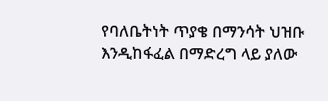የባለቤትነት ጥያቄ በማንሳት ህዝቡ እንዲከፋፈል በማድረግ ላይ ያለው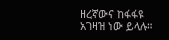ዘረኛውና ከፋፋዩ አገዛዝ ነው ይላሉ።